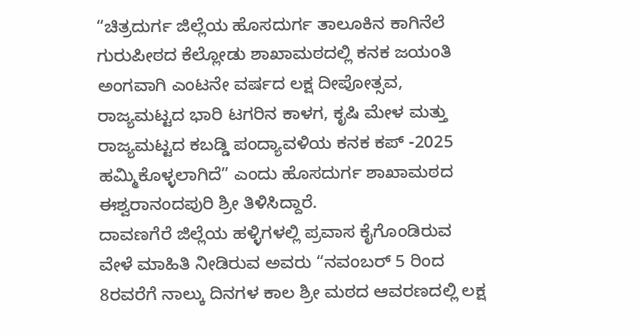“ಚಿತ್ರದುರ್ಗ ಜಿಲ್ಲೆಯ ಹೊಸದುರ್ಗ ತಾಲೂಕಿನ ಕಾಗಿನೆಲೆ ಗುರುಪೀಠದ ಕೆಲ್ಲೋಡು ಶಾಖಾಮಠದಲ್ಲಿ ಕನಕ ಜಯಂತಿ ಅಂಗವಾಗಿ ಎಂಟನೇ ವರ್ಷದ ಲಕ್ಷ ದೀಪೋತ್ಸವ, ರಾಜ್ಯಮಟ್ಟದ ಭಾರಿ ಟಗರಿನ ಕಾಳಗ, ಕೃಷಿ ಮೇಳ ಮತ್ತು ರಾಜ್ಯಮಟ್ಟದ ಕಬಡ್ಡಿ ಪಂದ್ಯಾವಳಿಯ ಕನಕ ಕಪ್ -2025 ಹಮ್ಮಿಕೊಳ್ಳಲಾಗಿದೆ” ಎಂದು ಹೊಸದುರ್ಗ ಶಾಖಾಮಠದ ಈಶ್ವರಾನಂದಪುರಿ ಶ್ರೀ ತಿಳಿಸಿದ್ದಾರೆ.
ದಾವಣಗೆರೆ ಜಿಲ್ಲೆಯ ಹಳ್ಳಿಗಳಲ್ಲಿ ಪ್ರವಾಸ ಕೈಗೊಂಡಿರುವ ವೇಳೆ ಮಾಹಿತಿ ನೀಡಿರುವ ಅವರು “ನವಂಬರ್ 5 ರಿಂದ 8ರವರೆಗೆ ನಾಲ್ಕು ದಿನಗಳ ಕಾಲ ಶ್ರೀ ಮಠದ ಆವರಣದಲ್ಲಿ ಲಕ್ಷ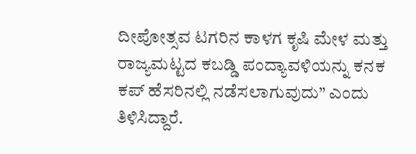ದೀಪೋತ್ಸವ ಟಗರಿನ ಕಾಳಗ ಕೃಷಿ ಮೇಳ ಮತ್ತು ರಾಜ್ಯಮಟ್ಟದ ಕಬಡ್ಡಿ ಪಂದ್ಯಾವಳಿಯನ್ನು ಕನಕ ಕಪ್ ಹೆಸರಿನಲ್ಲಿ ನಡೆಸಲಾಗುವುದು” ಎಂದು ತಿಳಿಸಿದ್ದಾರೆ.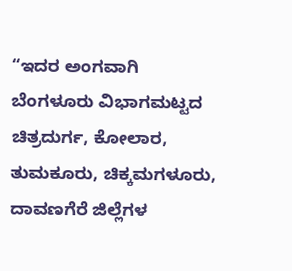“ಇದರ ಅಂಗವಾಗಿ ಬೆಂಗಳೂರು ವಿಭಾಗಮಟ್ಟದ ಚಿತ್ರದುರ್ಗ, ಕೋಲಾರ, ತುಮಕೂರು, ಚಿಕ್ಕಮಗಳೂರು, ದಾವಣಗೆರೆ ಜಿಲ್ಲೆಗಳ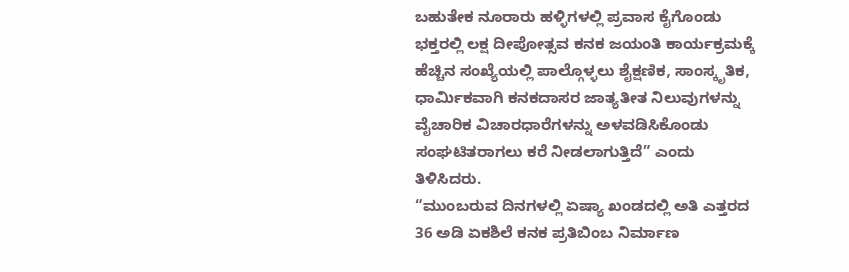ಬಹುತೇಕ ನೂರಾರು ಹಳ್ಳಿಗಳಲ್ಲಿ ಪ್ರವಾಸ ಕೈಗೊಂಡು ಭಕ್ತರಲ್ಲಿ ಲಕ್ಷ ದೀಪೋತ್ಸವ ಕನಕ ಜಯಂತಿ ಕಾರ್ಯಕ್ರಮಕ್ಕೆ ಹೆಚ್ಚಿನ ಸಂಖ್ಯೆಯಲ್ಲಿ ಪಾಲ್ಗೊಳ್ಳಲು ಶೈಕ್ಷಣಿಕ, ಸಾಂಸ್ಕೃತಿಕ, ಧಾರ್ಮಿಕವಾಗಿ ಕನಕದಾಸರ ಜಾತ್ಯತೀತ ನಿಲುವುಗಳನ್ನು ವೈಚಾರಿಕ ವಿಚಾರಧಾರೆಗಳನ್ನು ಅಳವಡಿಸಿಕೊಂಡು ಸಂಘಟಿತರಾಗಲು ಕರೆ ನೀಡಲಾಗುತ್ತಿದೆ” ಎಂದು ತಿಳಿಸಿದರು.
“ಮುಂಬರುವ ದಿನಗಳಲ್ಲಿ ಏಷ್ಯಾ ಖಂಡದಲ್ಲಿ ಅತಿ ಎತ್ತರದ 36 ಅಡಿ ಏಕಶಿಲೆ ಕನಕ ಪ್ರತಿಬಿಂಬ ನಿರ್ಮಾಣ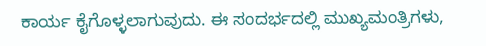ಕಾರ್ಯ ಕೈಗೊಳ್ಳಲಾಗುವುದು. ಈ ಸಂದರ್ಭದಲ್ಲಿ ಮುಖ್ಯಮಂತ್ರಿಗಳು,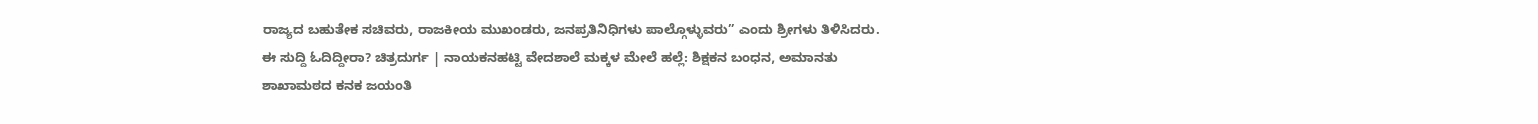ರಾಜ್ಯದ ಬಹುತೇಕ ಸಚಿವರು, ರಾಜಕೀಯ ಮುಖಂಡರು, ಜನಪ್ರತಿನಿಧಿಗಳು ಪಾಲ್ಗೊಳ್ಳುವರು” ಎಂದು ಶ್ರೀಗಳು ತಿಳಿಸಿದರು.
ಈ ಸುದ್ದಿ ಓದಿದ್ದೀರಾ? ಚಿತ್ರದುರ್ಗ | ನಾಯಕನಹಟ್ಟಿ ವೇದಶಾಲೆ ಮಕ್ಕಳ ಮೇಲೆ ಹಲ್ಲೆ: ಶಿಕ್ಷಕನ ಬಂಧನ, ಅಮಾನತು
ಶಾಖಾಮಠದ ಕನಕ ಜಯಂತಿ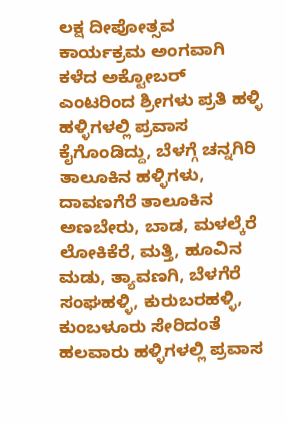ಲಕ್ಷ ದೀಪೋತ್ಸವ ಕಾರ್ಯಕ್ರಮ ಅಂಗವಾಗಿ ಕಳೆದ ಅಕ್ಟೋಬರ್ ಎಂಟರಿಂದ ಶ್ರೀಗಳು ಪ್ರತಿ ಹಳ್ಳಿ ಹಳ್ಳಿಗಳಲ್ಲಿ ಪ್ರವಾಸ ಕೈಗೊಂಡಿದ್ದು, ಬೆಳಗ್ಗೆ ಚನ್ನಗಿರಿ ತಾಲೂಕಿನ ಹಳ್ಳಿಗಳು, ದಾವಣಗೆರೆ ತಾಲೂಕಿನ ಅಣಬೇರು, ಬಾಡ, ಮಳಲ್ಕೆರೆ ಲೋಕಿಕೆರೆ, ಮತ್ತಿ, ಹೂವಿನ ಮಡು, ತ್ಯಾವಣಗಿ, ಬೆಳಗೆರೆ ಸಂಘಹಳ್ಳಿ, ಕುರುಬರಹಳ್ಳಿ, ಕುಂಬಳೂರು ಸೇರಿದಂತೆ ಹಲವಾರು ಹಳ್ಳಿಗಳಲ್ಲಿ ಪ್ರವಾಸ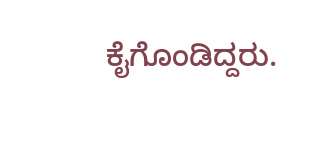ಕೈಗೊಂಡಿದ್ದರು.